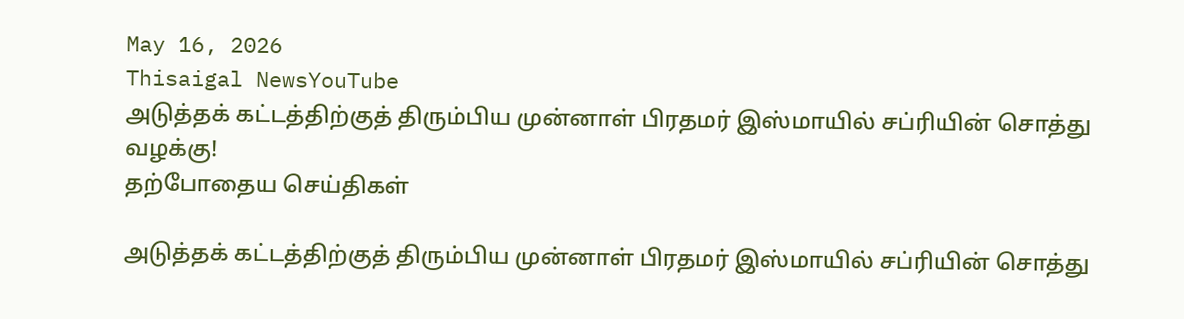May 16, 2026
Thisaigal NewsYouTube
அடுத்தக் கட்டத்திற்குத் திரும்பிய முன்னாள் பிரதமர் இஸ்மாயில் சப்ரியின் சொத்து வழக்கு!
தற்போதைய செய்திகள்

அடுத்தக் கட்டத்திற்குத் திரும்பிய முன்னாள் பிரதமர் இஸ்மாயில் சப்ரியின் சொத்து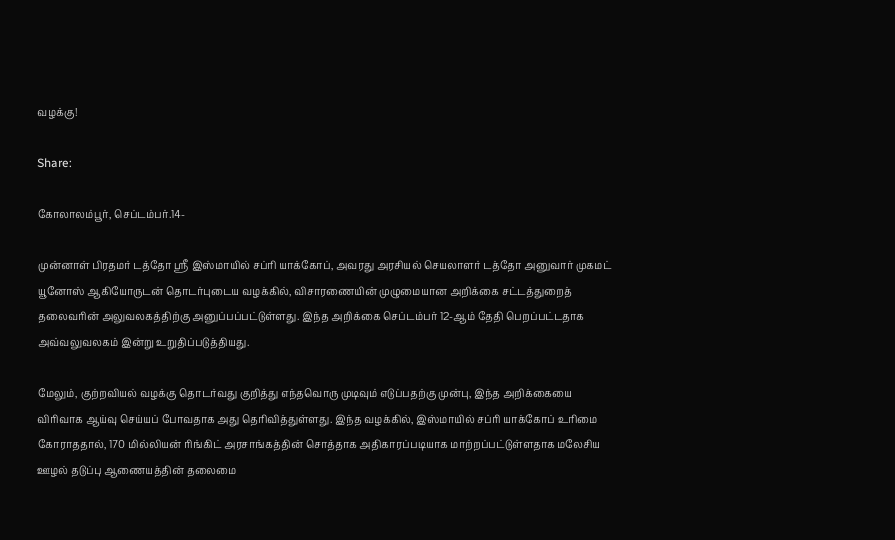வழக்கு!

Share:

கோலாலம்பூர், செப்டம்பர்.14-

முன்னாள் பிரதமர் டத்தோ ஶ்ரீ இஸ்மாயில் சப்ரி யாக்கோப், அவரது அரசியல் செயலாளர் டத்தோ அனுவார் முகமட் யூனோஸ் ஆகியோருடன் தொடர்புடைய வழக்கில், விசாரணையின் முழுமையான அறிக்கை சட்டத்துறைத் தலைவரின் அலுவலகத்திற்கு அனுப்பப்பட்டுள்ளது. இந்த அறிக்கை செப்டம்பர் 12-ஆம் தேதி பெறப்பட்டதாக அவ்வலுவலகம் இன்று உறுதிப்படுத்தியது.

மேலும், குற்றவியல் வழக்கு தொடர்வது குறித்து எந்தவொரு முடிவும் எடுப்பதற்கு முன்பு, இந்த அறிக்கையை விரிவாக ஆய்வு செய்யப் போவதாக அது தெரிவித்துள்ளது. இந்த வழக்கில், இஸ்மாயில் சப்ரி யாக்கோப் உரிமை கோராததால், 170 மில்லியன் ரிங்கிட் அரசாங்கத்தின் சொத்தாக அதிகாரப்படியாக மாற்றப்பட்டுள்ளதாக மலேசிய ஊழல் தடுப்பு ஆணையத்தின் தலைமை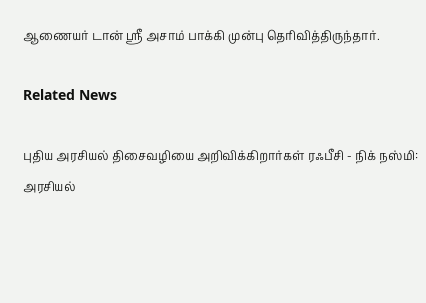ஆணையர் டான் ஸ்ரீ அசாம் பாக்கி முன்பு தெரிவித்திருந்தார்.

Related News

புதிய அரசியல் திசைவழியை அறிவிக்கிறார்கள் ரஃபீசி - நிக் நஸ்மி: அரசியல்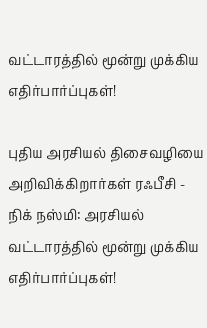வட்டாரத்தில் மூன்று முக்கிய எதிர்பார்ப்புகள்!

புதிய அரசியல் திசைவழியை அறிவிக்கிறார்கள் ரஃபீசி - நிக் நஸ்மி: அரசியல் வட்டாரத்தில் மூன்று முக்கிய எதிர்பார்ப்புகள்!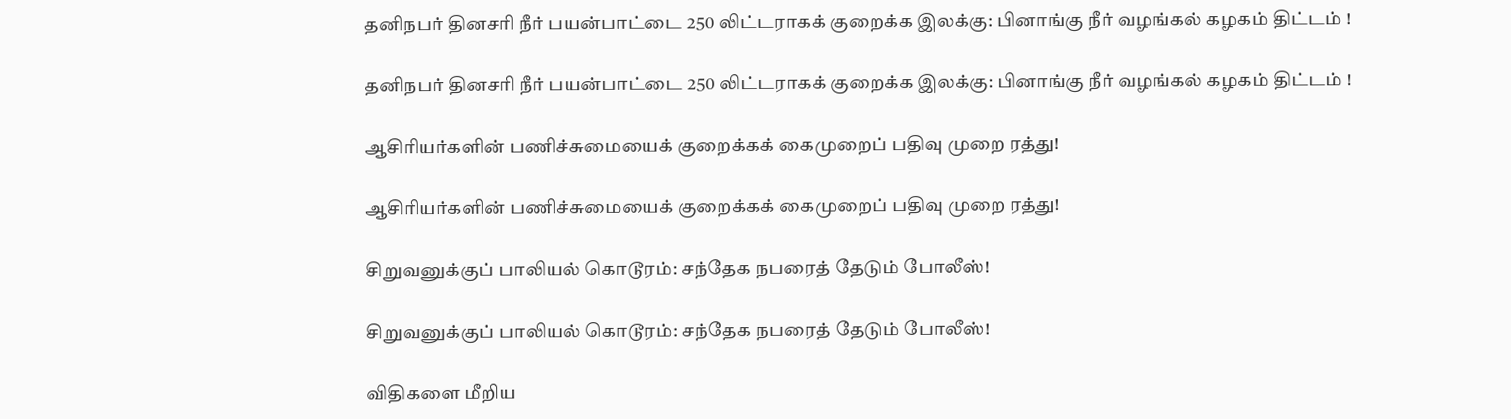தனிநபர் தினசரி நீர் பயன்பாட்டை 250 லிட்டராகக் குறைக்க இலக்கு: பினாங்கு நீர் வழங்கல் கழகம் திட்டம் !

தனிநபர் தினசரி நீர் பயன்பாட்டை 250 லிட்டராகக் குறைக்க இலக்கு: பினாங்கு நீர் வழங்கல் கழகம் திட்டம் !

ஆசிரியர்களின் பணிச்சுமையைக் குறைக்கக் கைமுறைப் பதிவு முறை ரத்து!

ஆசிரியர்களின் பணிச்சுமையைக் குறைக்கக் கைமுறைப் பதிவு முறை ரத்து!

சிறுவனுக்குப் பாலியல் கொடூரம்: சந்தேக நபரைத் தேடும் போலீஸ்!

சிறுவனுக்குப் பாலியல் கொடூரம்: சந்தேக நபரைத் தேடும் போலீஸ்!

விதிகளை மீறிய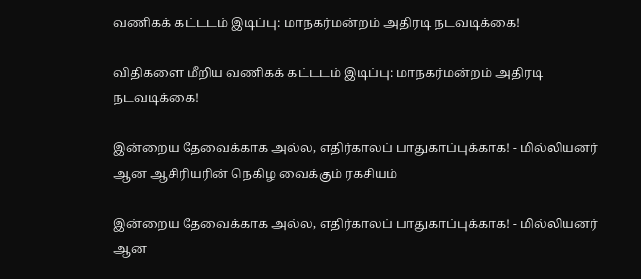வணிகக் கட்டடம் இடிப்பு: மாநகர்மன்றம் அதிரடி நடவடிக்கை!

விதிகளை மீறிய வணிகக் கட்டடம் இடிப்பு: மாநகர்மன்றம் அதிரடி நடவடிக்கை!

இன்றைய தேவைக்காக அல்ல, எதிர்காலப் பாதுகாப்புக்காக! - மில்லியனர் ஆன ஆசிரியரின் நெகிழ வைக்கும் ரகசியம்

இன்றைய தேவைக்காக அல்ல, எதிர்காலப் பாதுகாப்புக்காக! - மில்லியனர் ஆன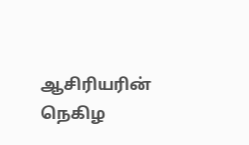ஆசிரியரின் நெகிழ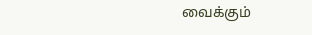வைக்கும்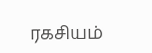ரகசியம்